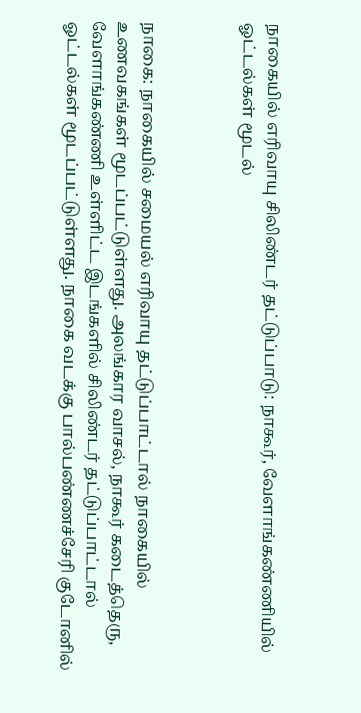நாகையில் எரிவாயு சிலிண்டர் தட்டுப்பாடு: நாகூர், வேளாங்கண்ணியில் ஓட்டல்கள் மூடல்



நாகை: நாகையில் சமையல் எரிவாயு தட்டுப்பாட்டால் நாகையில் உணவகங்கள் மூடப்பட்டுள்ளது. அலங்கார வாசல், நாகூர் கடைத்தெரு, வேளாங்கண்ணி உள்ளிட்ட இடங்களில் சிலிண்டர் தட்டுப்பாட்டால் ஓட்டல்கள் மூடப்பட்டுள்ளது. நாகை வடக்கு பால்பண்ணச்சேரி குடோனில்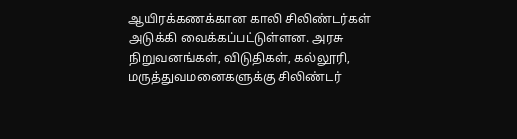ஆயிரக்கணக்கான காலி சிலிண்டர்கள் அடுக்கி வைக்கப்பட்டுள்ளன. அரசு நிறுவனங்கள், விடுதிகள், கல்லூரி, மருத்துவமனைகளுக்கு சிலிண்டர்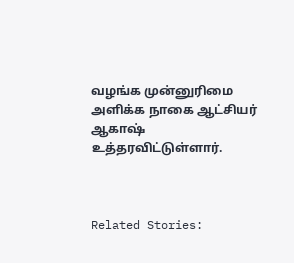வழங்க முன்னுரிமை அளிக்க நாகை ஆட்சியர் ஆகாஷ் உத்தரவிட்டுள்ளார்.



Related Stories: